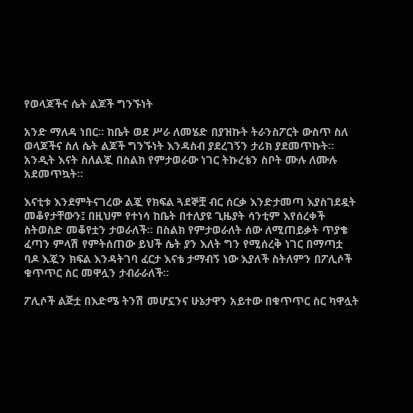የወላጆችና ሴት ልጆች ግንኙነት

አንድ ማለዳ ነበር። ከቤት ወደ ሥራ ለመሄድ በያዝኩት ትራንስፖርት ውስጥ ስለ ወላጆችና ስለ ሴት ልጆች ግንኙነት እንዳስብ ያደረገኝን ታሪክ ያደመጥኩት። አንዲት እናት ስለልጇ በስልክ የምታወራው ነገር ትኩረቴን ስቦት ሙሉ ለሙሉ አደመጥኳት።

እናቲቱ እንደምትናገረው ልጇ የክፍል ጓደኞቿ ብር ሰርቃ እንድታመጣ እያስገደዷት መቆየታቸውን፤ በዚህም የተነሳ ከቤት በተለያዩ ጊዜያት ሳንቲም እየሰረቀች ስትወስድ መቆየቷን ታወራለች። በስልክ የምታወራለት ሰው ለሚጠይቃት ጥያቄ ፈጣን ምላሽ የምትሰጠው ይህች ሴት ያን እለት ግን የሚሰረቅ ነገር በማጣቷ ባዶ እጇን ክፍል እንዳትገባ ፈርታ እናቴ ታማብኝ ነው እያለች ስትለምን በፖሊሶች ቁጥጥር ስር መዋሏን ታብራራለች።

ፖሊሶች ልጅቷ በእድሜ ትንሽ መሆኗንና ሁኔታዋን አይተው በቁጥጥር ስር ካዋሏት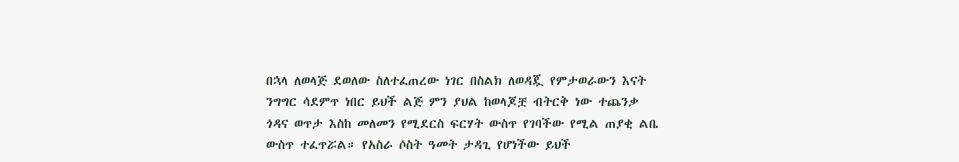በኋላ ለወላጅ ደወለው ስለተፈጠረው ነገር በስልክ ለወዳጇ የምታወራውን እናት ንግግር ሳደምጥ ነበር ይህች ልጅ ምን ያህል ከወላጆቿ ብትርቅ ነው ተጨንቃ ጎዳና ወጥታ እስከ መለመን የሚደርስ ፍርሃት ውስጥ የገባችው የሚል ጠያቂ ልቤ ውስጥ ተፈጥሯል። የአስራ ሶስት ዓመት ታዳጊ የሆነችው ይህች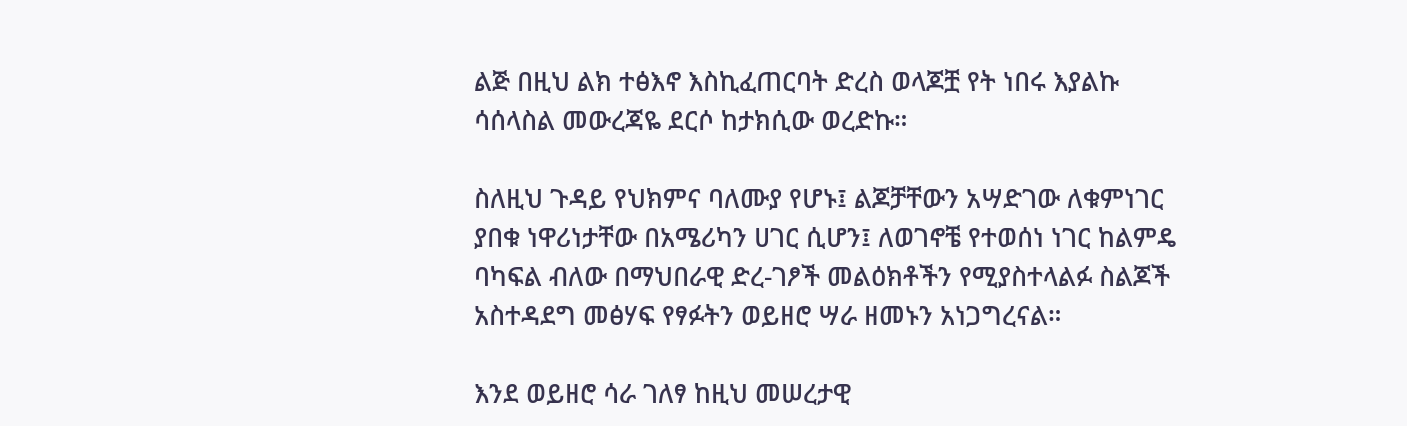ልጅ በዚህ ልክ ተፅእኖ እስኪፈጠርባት ድረስ ወላጆቿ የት ነበሩ እያልኩ ሳሰላስል መውረጃዬ ደርሶ ከታክሲው ወረድኩ።

ስለዚህ ጉዳይ የህክምና ባለሙያ የሆኑ፤ ልጆቻቸውን አሣድገው ለቁምነገር ያበቁ ነዋሪነታቸው በአሜሪካን ሀገር ሲሆን፤ ለወገኖቼ የተወሰነ ነገር ከልምዴ ባካፍል ብለው በማህበራዊ ድረ-ገፆች መልዕክቶችን የሚያስተላልፉ ስልጆች አስተዳደግ መፅሃፍ የፃፉትን ወይዘሮ ሣራ ዘመኑን አነጋግረናል።

እንደ ወይዘሮ ሳራ ገለፃ ከዚህ መሠረታዊ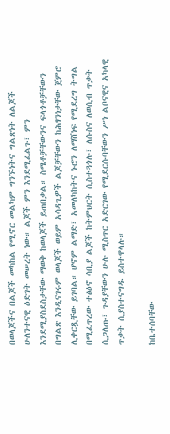በወላጆችና በልጆች መካከል የሚኖር መልካም ግንኙነትና ግልጽነት ለልጆች ሁለንተናዊ ዕድገት መሠረት ነው። ልጆች ምን እንደሚፈልጉ፣ ምን እንደሚያስደስታቸው ማወቅ ከወላጆች ይጠበቃል። ስሜቶቻቸውንና ፍላጎቶቻቸውን በግልጽ እንዲናገሩም ወላጆች ወይም አሳዳጊዎች ልጆቻቸውን ከሕፃንነታቸው ጀምሮ ሊቀርጿቸው ይገባል። ሆኖም ልማድ፣ አመለካከትና ኑሮን ለማሸነፍ የሚደረግ ትግል በሚፈጥረው ተፅዕኖ ሳቢያ ልጆች ከትምህርት ሲስተጓጎሉ፣ ለሱስና ለወሲብ ጥቃት ሲጋለጡ፣ ጉዳያቸውን ሁሉ ሚስጥር አድርገው የሚደርሱባቸውን ሥነ ልቦናዊና አካላዊ ጥቃት ሲያስተናግዱ ይስተዋላሉ።

ከቤተሰባቸው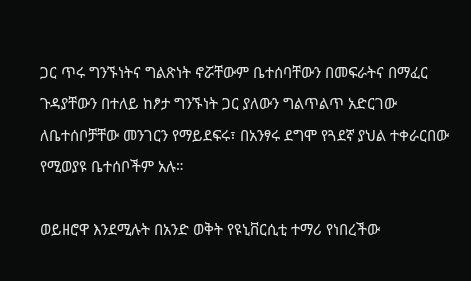ጋር ጥሩ ግንኙነትና ግልጽነት ኖሯቸውም ቤተሰባቸውን በመፍራትና በማፈር ጉዳያቸውን በተለይ ከፆታ ግንኙነት ጋር ያለውን ግልጥልጥ አድርገው ለቤተሰቦቻቸው መንገርን የማይደፍሩ፣ በአንፃሩ ደግሞ የጓደኛ ያህል ተቀራርበው የሚወያዩ ቤተሰቦችም አሉ።

ወይዘሮዋ እንደሚሉት በአንድ ወቅት የዩኒቨርሲቲ ተማሪ የነበረችው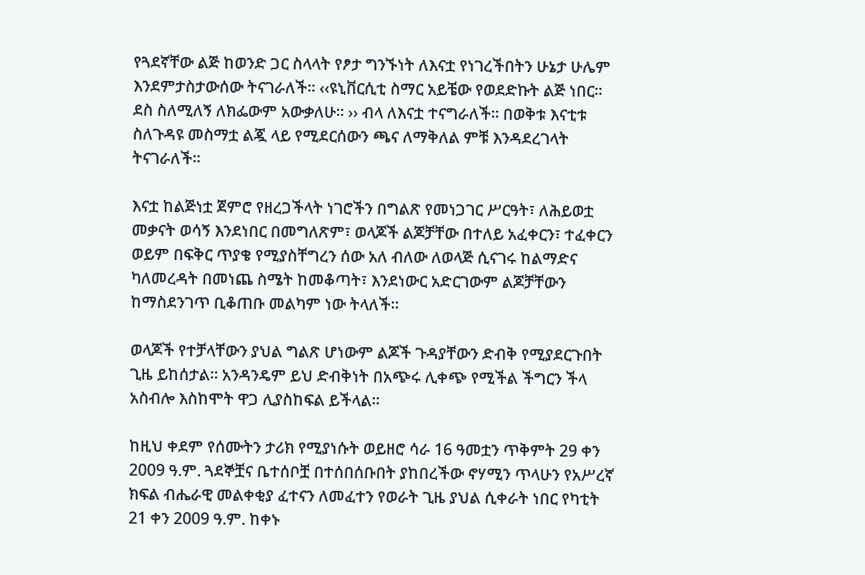የጓደኛቸው ልጅ ከወንድ ጋር ስላላት የፆታ ግንኙነት ለእናቷ የነገረችበትን ሁኔታ ሁሌም እንደምታስታውሰው ትናገራለች። ‹‹ዩኒቨርሲቲ ስማር አይቼው የወደድኩት ልጅ ነበር። ደስ ስለሚለኝ ለክፌውም አውቃለሁ። ›› ብላ ለእናቷ ተናግራለች። በወቅቱ እናቲቱ ስለጉዳዩ መስማቷ ልጇ ላይ የሚደርሰውን ጫና ለማቅለል ምቹ እንዳደረገላት ትናገራለች።

እናቷ ከልጅነቷ ጀምሮ የዘረጋችላት ነገሮችን በግልጽ የመነጋገር ሥርዓት፣ ለሕይወቷ መቃናት ወሳኝ እንደነበር በመግለጽም፣ ወላጆች ልጆቻቸው በተለይ አፈቀርን፣ ተፈቀርን ወይም በፍቅር ጥያቄ የሚያስቸግረን ሰው አለ ብለው ለወላጅ ሲናገሩ ከልማድና ካለመረዳት በመነጨ ስሜት ከመቆጣት፣ እንደነውር አድርገውም ልጆቻቸውን ከማስደንገጥ ቢቆጠቡ መልካም ነው ትላለች።

ወላጆች የተቻላቸውን ያህል ግልጽ ሆነውም ልጆች ጉዳያቸውን ድብቅ የሚያደርጉበት ጊዜ ይከሰታል። አንዳንዴም ይህ ድብቅነት በአጭሩ ሊቀጭ የሚችል ችግርን ችላ አስብሎ እስከሞት ዋጋ ሊያስከፍል ይችላል።

ከዚህ ቀደም የሰሙትን ታሪክ የሚያነሱት ወይዘሮ ሳራ 16 ዓመቷን ጥቅምት 29 ቀን 2009 ዓ.ም. ጓደኞቿና ቤተሰቦቿ በተሰበሰቡበት ያከበረችው ኖሃሚን ጥላሁን የአሥረኛ ክፍል ብሔራዊ መልቀቂያ ፈተናን ለመፈተን የወራት ጊዜ ያህል ሲቀራት ነበር የካቲት 21 ቀን 2009 ዓ.ም. ከቀኑ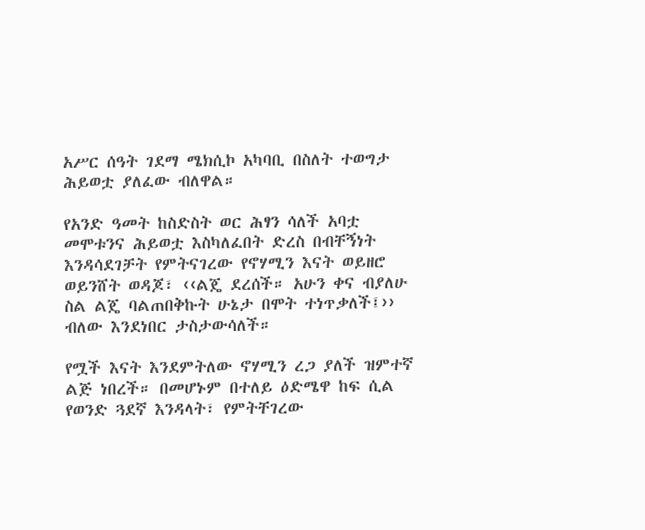አሥር ሰዓት ገደማ ሜክሲኮ አካባቢ በስለት ተወግታ ሕይወቷ ያለፈው ብለዋል።

የአንድ ዓመት ከስድስት ወር ሕፃን ሳለች አባቷ መሞቱንና ሕይወቷ እስካለፈበት ድረስ በብቸኝነት እንዳሳደገቻት የምትናገረው የኖሃሚን እናት ወይዘሮ ወይንሸት ወዳጆ፣ ‹‹ልጄ ደረሰች። አሁን ቀና ብያለሁ ስል ልጄ ባልጠበቅኩት ሁኔታ በሞት ተነጥቃለች፤›› ብለው እንደነበር ታስታውሳለች።

የሟች እናት እንደምትለው ኖሃሚን ረጋ ያለች ዝምተኛ ልጅ ነበረች። በመሆኑም በተለይ ዕድሜዋ ከፍ ሲል የወንድ ጓደኛ እንዳላት፣ የምትቸገረው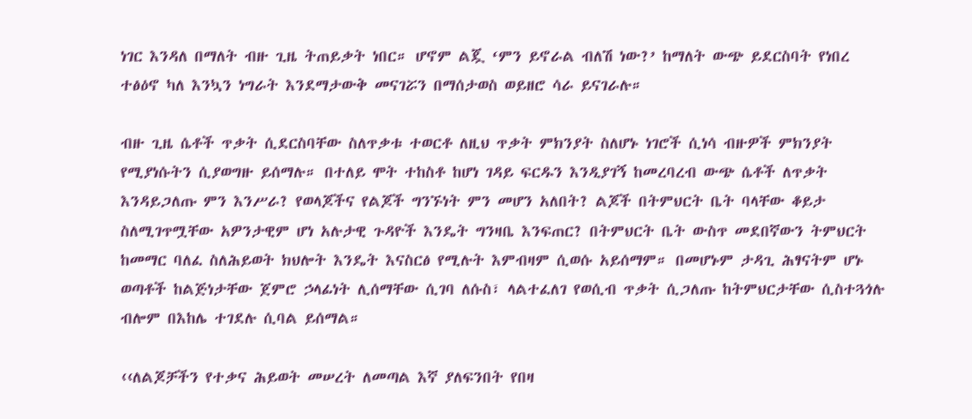ነገር እንዳለ በማለት ብዙ ጊዜ ትጠይቃት ነበር። ሆኖም ልጇ ‘ምን ይኖራል ብለሽ ነው?’ ከማለት ውጭ ይደርስባት የነበረ ተፅዕኖ ካለ እንኳን ነግራት እንደማታውቅ መናገሯን በማሰታወስ ወይዘሮ ሳራ ይናገራሉ።

ብዙ ጊዜ ሴቶች ጥቃት ሲደርስባቸው ስለጥቃቱ ተወርቶ ለዚህ ጥቃት ምክንያት ስለሆኑ ነገሮች ሲነሳ ብዙዎች ምክንያት የሚያነሱትን ሲያወግዙ ይሰማሉ። በተለይ ሞት ተከስቶ ከሆነ ገዳይ ፍርዱን እንዲያገኝ ከመረባረብ ውጭ ሴቶች ለጥቃት እንዳይጋለጡ ምን እንሥራ? የወላጆችና የልጆች ግንኙነት ምን መሆን አለበት? ልጆች በትምህርት ቤት ባላቸው ቆይታ ስለሚገጥሟቸው አዎንታዊም ሆነ አሉታዊ ጉዳዮች እንዴት ግንዛቤ እንፍጠር? በትምህርት ቤት ውስጥ መደበኛውን ትምህርት ከመማር ባለፈ ስለሕይወት ክህሎት እንዴት እናስርፅ የሚሉት እምብዛም ሲወሱ አይሰማም። በመሆኑም ታዳጊ ሕፃናትም ሆኑ ወጣቶች ከልጅነታቸው ጀምሮ ኃላፊነት ሊሰማቸው ሲገባ ለሱስ፣ ላልተፈለገ የወሲብ ጥቃት ሲጋለጡ ከትምህርታቸው ሲስተጓጎሉ ብሎም በእከሌ ተገደሉ ሲባል ይሰማል።

‹‹ለልጆቻችን የተቃና ሕይወት መሠረት ለመጣል እኛ ያለፍንበት የበዛ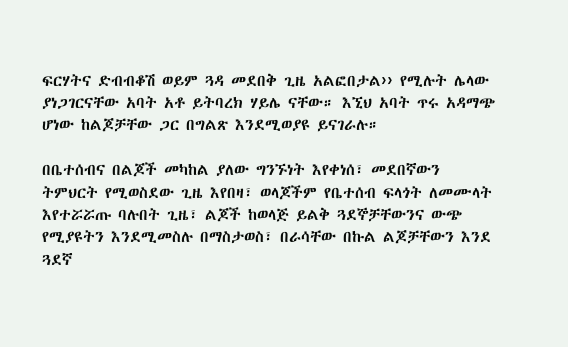ፍርሃትና ድብብቆሽ ወይም ጓዳ መደበቅ ጊዜ አልፎበታል›› የሚሉት ሌላው ያነጋገርናቸው አባት አቶ ይትባረክ ሃይሌ ናቸው። እኚህ አባት ጥሩ አዳማጭ ሆነው ከልጆቻቸው ጋር በግልጽ እንደሚወያዩ ይናገራሉ።

በቤተሰብና በልጆች መካከል ያለው ግንኙነት እየቀነሰ፣ መደበኛውን ትምህርት የሚወስደው ጊዜ እየበዛ፣ ወላጆችም የቤተሰብ ፍላጎት ለመሙላት እየተሯሯጡ ባሉበት ጊዜ፣ ልጆች ከወላጅ ይልቅ ጓደኞቻቸውንና ውጭ የሚያዩትን እንደሚመስሉ በማስታወስ፣ በራሳቸው በኩል ልጆቻቸውን እንደ ጓደኛ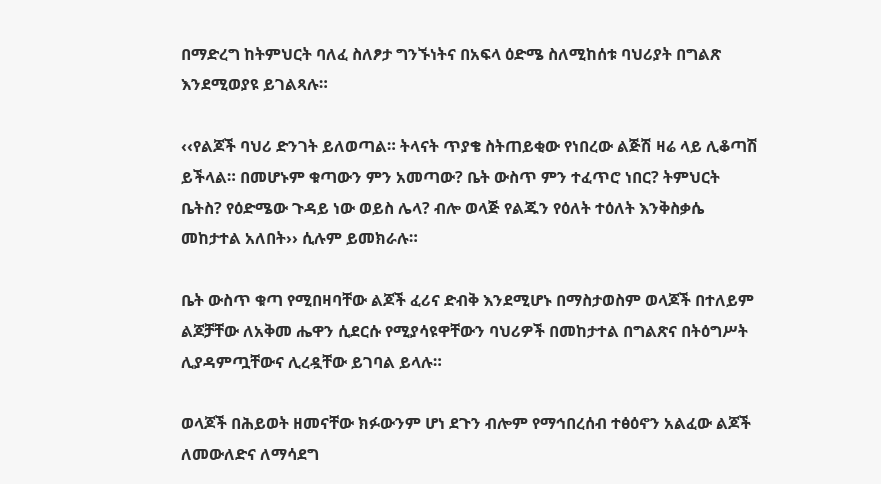በማድረግ ከትምህርት ባለፈ ስለፆታ ግንኙነትና በአፍላ ዕድሜ ስለሚከሰቱ ባህሪያት በግልጽ እንደሚወያዩ ይገልጻሉ።

‹‹የልጆች ባህሪ ድንገት ይለወጣል። ትላናት ጥያቄ ስትጠይቂው የነበረው ልጅሽ ዛሬ ላይ ሊቆጣሽ ይችላል። በመሆኑም ቁጣውን ምን አመጣው? ቤት ውስጥ ምን ተፈጥሮ ነበር? ትምህርት ቤትስ? የዕድሜው ጉዳይ ነው ወይስ ሌላ? ብሎ ወላጅ የልጁን የዕለት ተዕለት እንቅስቃሴ መከታተል አለበት›› ሲሉም ይመክራሉ።

ቤት ውስጥ ቁጣ የሚበዛባቸው ልጆች ፈሪና ድብቅ እንደሚሆኑ በማስታወስም ወላጆች በተለይም ልጆቻቸው ለአቅመ ሔዋን ሲደርሱ የሚያሳዩዋቸውን ባህሪዎች በመከታተል በግልጽና በትዕግሥት ሊያዳምጧቸውና ሊረዷቸው ይገባል ይላሉ።

ወላጆች በሕይወት ዘመናቸው ክፉውንም ሆነ ደጉን ብሎም የማኅበረሰብ ተፅዕኖን አልፈው ልጆች ለመውለድና ለማሳደግ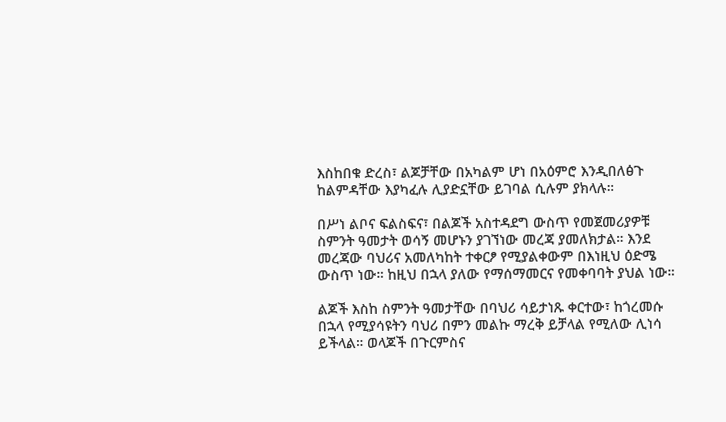እስከበቁ ድረስ፣ ልጆቻቸው በአካልም ሆነ በአዕምሮ እንዲበለፅጉ ከልምዳቸው እያካፈሉ ሊያድኗቸው ይገባል ሲሉም ያክላሉ።

በሥነ ልቦና ፍልስፍና፣ በልጆች አስተዳደግ ውስጥ የመጀመሪያዎቹ ስምንት ዓመታት ወሳኝ መሆኑን ያገኘነው መረጃ ያመለክታል። እንደ መረጃው ባህሪና አመለካከት ተቀርፆ የሚያልቀውም በእነዚህ ዕድሜ ውስጥ ነው። ከዚህ በኋላ ያለው የማሰማመርና የመቀባባት ያህል ነው።

ልጆች እስከ ስምንት ዓመታቸው በባህሪ ሳይታነጹ ቀርተው፣ ከጎረመሱ በኋላ የሚያሳዩትን ባህሪ በምን መልኩ ማረቅ ይቻላል የሚለው ሊነሳ ይችላል። ወላጆች በጉርምስና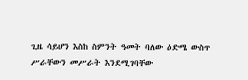ጊዜ ሳይሆን እስከ ስምንት ዓመት ባለው ዕድሜ ውስጥ ሥራቸውን መሥራት እንደሚገባቸው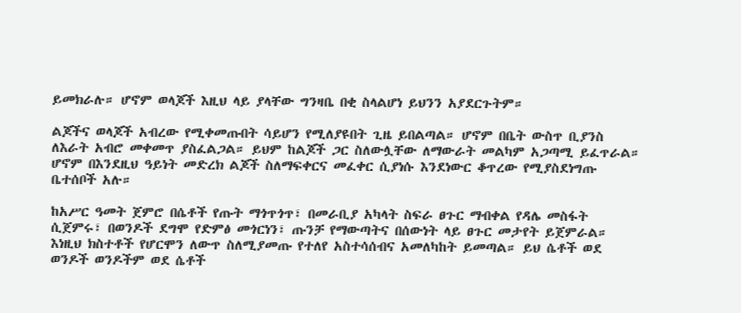ይመክራሉ። ሆኖም ወላጆች እዚህ ላይ ያላቸው ግንዛቤ በቂ ስላልሆነ ይህንን አያደርጉትም።

ልጆችና ወላጆች አብረው የሚቀመጡበት ሳይሆን የሚለያዩበት ጊዜ ይበልጣል። ሆኖም በቤት ውስጥ ቢያንስ ለእራት አብሮ መቀመጥ ያስፈልጋል። ይህም ከልጆች ጋር ስለውሏቸው ለማውራት መልካም አጋጣሚ ይፈጥራል። ሆኖም በእንደዚህ ዓይነት መድረክ ልጆች ስለማፍቀርና መፈቀር ሲያነሱ እንደነውር ቆጥረው የሚያስደነግጡ ቤተሰቦች አሉ።

ከአሥር ዓመት ጀምሮ በሴቶች የጡት ማጎጥጎጥ፣ በመራቢያ አካላት ስፍራ ፀጉር ማብቀል የዳሌ መስፋት ሲጀምሩ፣ በወንዶች ደግሞ የድምፅ መጎርነን፣ ጡንቻ የማውጣትና በሰውነት ላይ ፀጉር መታየት ይጀምራል። እነዚህ ክስተቶች የሆርሞን ለውጥ ስለሚያመጡ የተለየ አስተሳሰብና አመለካከት ይመጣል። ይህ ሴቶች ወደ ወንዶች ወንዶችም ወደ ሴቶች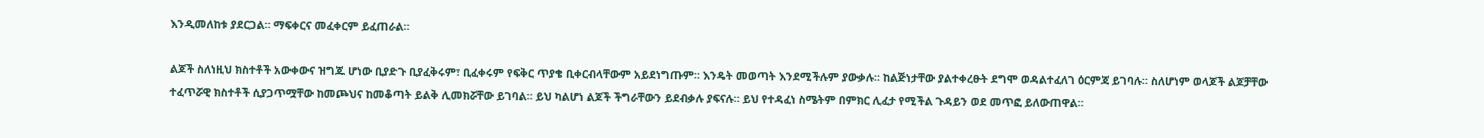እንዲመለከቱ ያደርጋል። ማፍቀርና መፈቀርም ይፈጠራል።

ልጆች ስለነዚህ ክስተቶች አውቀውና ዝግጁ ሆነው ቢያድጉ ቢያፈቅሩም፣ ቢፈቀሩም የፍቅር ጥያቄ ቢቀርብላቸውም አይደነግጡም። እንዴት መወጣት እንደሚችሉም ያውቃሉ። ከልጅነታቸው ያልተቀረፁት ደግሞ ወዳልተፈለገ ዕርምጃ ይገባሉ። ስለሆነም ወላጆች ልጆቻቸው ተፈጥሯዊ ክስተቶች ሲያጋጥሟቸው ከመጮህና ከመቆጣት ይልቅ ሊመክሯቸው ይገባል። ይህ ካልሆነ ልጆች ችግራቸውን ይደብቃሉ ያፍናሉ። ይህ የተዳፈነ ስሜትም በምክር ሊፈታ የሚችል ጉዳይን ወደ መጥፎ ይለውጠዋል።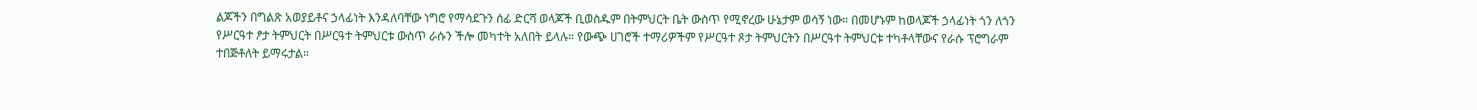ልጆችን በግልጽ አወያይቶና ኃላፊነት እንዳለባቸው ነግሮ የማሳደጉን ሰፊ ድርሻ ወላጆች ቢወስዱም በትምህርት ቤት ውስጥ የሚኖረው ሁኔታም ወሳኝ ነው። በመሆኑም ከወላጆች ኃላፊነት ጎን ለጎን የሥርዓተ ፆታ ትምህርት በሥርዓተ ትምህርቱ ውስጥ ራሱን ችሎ መካተት አለበት ይላሉ። የውጭ ሀገሮች ተማሪዎችም የሥርዓተ ጾታ ትምህርትን በሥርዓተ ትምህርቱ ተካቶላቸውና የራሱ ፕሮግራም ተበጅቶለት ይማሩታል።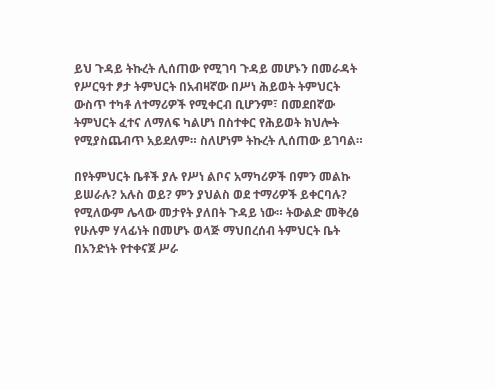ይህ ጉዳይ ትኩረት ሊሰጠው የሚገባ ጉዳይ መሆኑን በመራዳት የሥርዓተ ፆታ ትምህርት በአብዛኛው በሥነ ሕይወት ትምህርት ውስጥ ተካቶ ለተማሪዎች የሚቀርብ ቢሆንም፣ በመደበኛው ትምህርት ፈተና ለማለፍ ካልሆነ በስተቀር የሕይወት ክህሎት የሚያስጨብጥ አይደለም። ስለሆነም ትኩረት ሊሰጠው ይገባል።

በየትምህርት ቤቶች ያሉ የሥነ ልቦና አማካሪዎች በምን መልኩ ይሠራሉ? አሉስ ወይ? ምን ያህልስ ወደ ተማሪዎች ይቀርባሉ? የሚለውም ሌላው መታየት ያለበት ጉዳይ ነው። ትውልድ መቅረፅ የሁሉም ሃላፊነት በመሆኑ ወላጅ ማህበረሰብ ትምህርት ቤት በአንድነት የተቀናጀ ሥራ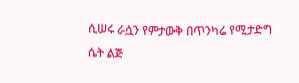ሲሠሩ ራሷን የምታውቅ በጥንካሬ የሚታድግ ሴት ልጅ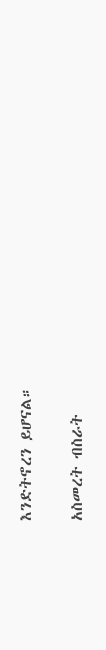እንድትኖረን ይሆናል።

አስመረት ብስራት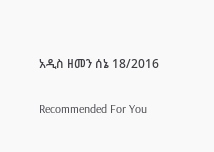አዲስ ዘመን ሰኔ 18/2016

Recommended For You